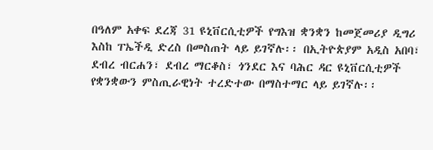በዓለም አቀፍ ደረጃ 31 ዩኒቨርሲቲዎች የግእዝ ቋንቋን ከመጀመሪያ ዲግሪ እስከ ፐኤችዲ ድረስ በመስጠት ላይ ይገኛሉ፡፡ በኢትዮጵያም አዲስ አበባ፣ ደብረ ብርሐን፣ ደብረ ማርቆስ፣ ጎንደር እና ባሕር ዳር ዩኒቨርሲቲዎች የቋንቋውን ምስጢራዊነት ተረድተው በማስተማር ላይ ይገኛሉ፡፡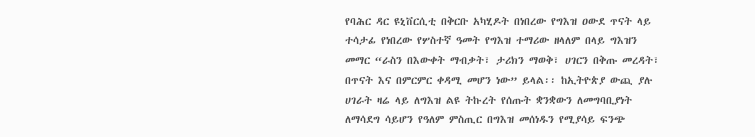የባሕር ዳር ዩኒቨርሲቲ በቅርቡ አካሂዶት በነበረው የግእዝ ዐውደ ጥናት ላይ ተሳታፊ የነበረው የሦስተኛ ዓመት የግእዝ ተማሪው ዘላለም በላይ ግእዝን መማር “ራስን በእውቀት ማብቃት፣ ታሪክን ማወቅ፣ ሀገርን በቅጡ መረዳት፣ በጥናት እና በምርምር ቀዳሚ መሆን ነው” ይላል፡፡ ከኢትዮጵያ ውጪ ያሉ ሀገራት ዛሬ ላይ ለግእዝ ልዩ ትኩረት የሰጡት ቋንቋውን ለመግባቢያነት ለማሳደግ ሳይሆን የዓለም ምስጢር በግእዝ መሰነዱን የሚያሳይ ፍንጭ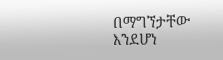በማግኘታቸው እንደሆነ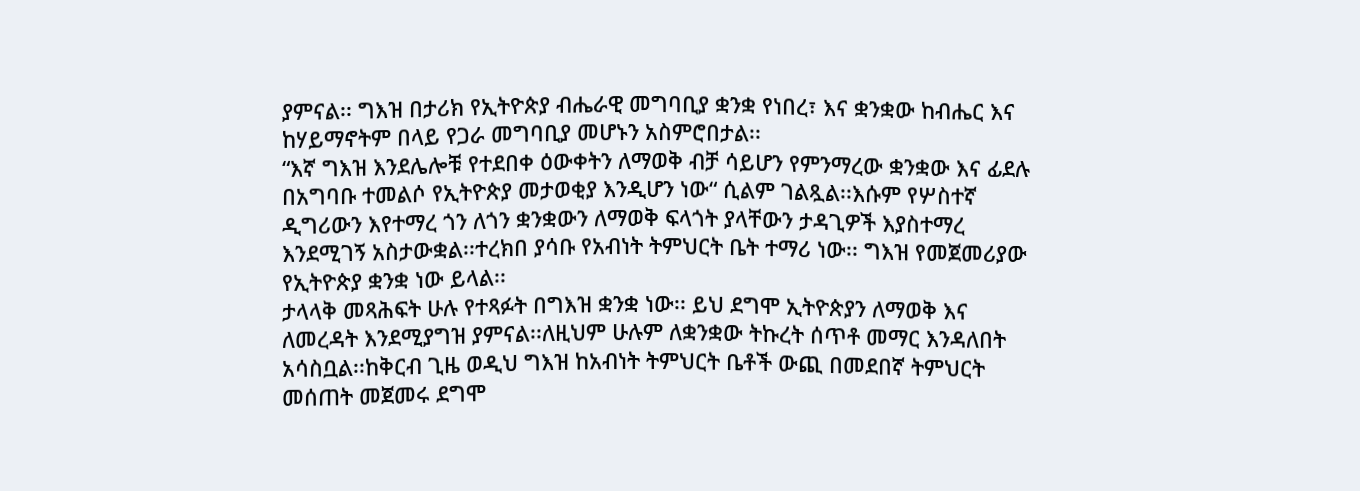ያምናል፡፡ ግእዝ በታሪክ የኢትዮጵያ ብሔራዊ መግባቢያ ቋንቋ የነበረ፣ እና ቋንቋው ከብሔር እና ከሃይማኖትም በላይ የጋራ መግባቢያ መሆኑን አስምሮበታል፡፡
“እኛ ግእዝ እንደሌሎቹ የተደበቀ ዕውቀትን ለማወቅ ብቻ ሳይሆን የምንማረው ቋንቋው እና ፊደሉ በአግባቡ ተመልሶ የኢትዮጵያ መታወቂያ እንዲሆን ነው“ ሲልም ገልጿል፡፡እሱም የሦስተኛ ዲግሪውን እየተማረ ጎን ለጎን ቋንቋውን ለማወቅ ፍላጎት ያላቸውን ታዳጊዎች እያስተማረ እንደሚገኝ አስታውቋል፡፡ተረክበ ያሳቡ የአብነት ትምህርት ቤት ተማሪ ነው፡፡ ግእዝ የመጀመሪያው የኢትዮጵያ ቋንቋ ነው ይላል፡፡
ታላላቅ መጻሕፍት ሁሉ የተጻፉት በግእዝ ቋንቋ ነው፡፡ ይህ ደግሞ ኢትዮጵያን ለማወቅ እና ለመረዳት እንደሚያግዝ ያምናል፡፡ለዚህም ሁሉም ለቋንቋው ትኩረት ሰጥቶ መማር እንዳለበት አሳስቧል፡፡ከቅርብ ጊዜ ወዲህ ግእዝ ከአብነት ትምህርት ቤቶች ውጪ በመደበኛ ትምህርት መሰጠት መጀመሩ ደግሞ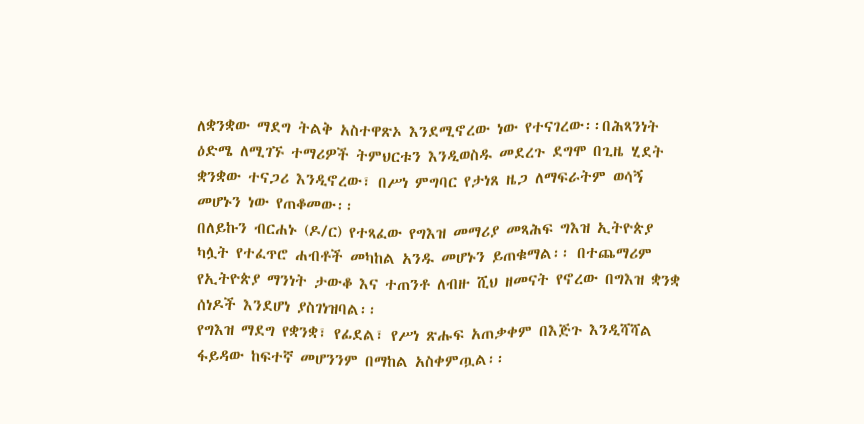ለቋንቋው ማደግ ትልቅ አስተዋጽኦ እንደሚኖረው ነው የተናገረው፡፡በሕጻንነት ዕድሜ ለሚገኙ ተማሪዎች ትምህርቱን እንዲወስዱ መደረጉ ደግሞ በጊዜ ሂደት ቋንቋው ተናጋሪ እንዲኖረው፣ በሥነ ምግባር የታነጸ ዜጋ ለማፍራትም ወሳኝ መሆኑን ነው የጠቆመው፡፡
በለይኩን ብርሐኑ (ዶ/ር) የተጻፈው የግእዝ መማሪያ መጻሕፍ ግእዝ ኢትዮጵያ ካሏት የተፈጥሮ ሐብቶች መካከል አንዱ መሆኑን ይጠቁማል፡፡ በተጨማሪም የኢትዮጵያ ማንነት ታውቆ እና ተጠንቶ ለብዙ ሺህ ዘመናት የኖረው በግእዝ ቋንቋ ሰነዶች እንደሆነ ያስገነዝባል፡፡
የግእዝ ማደግ የቋንቋ፣ የፊደል፣ የሥነ ጽሑፍ አጠቃቀም በእጅጉ እንዲሻሻል ፋይዳው ከፍተኛ መሆንንም በማከል አስቀምጧል፡፡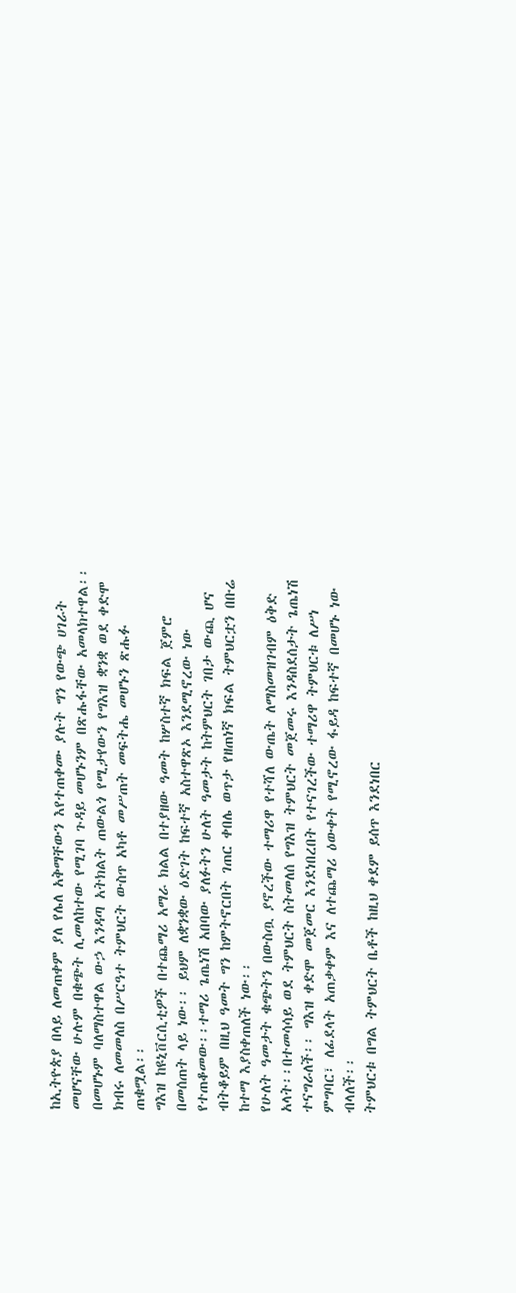ከኢትዮጵያ በላይ ለመጠቀም ያለ የሌለ አቅማቸውን እየተጠቀሙ ያሉት ግን የውጭ ሀገራት መሆናቸው ሁሉም በቁጭት ሊመለከተው የሚገባ ጉዳይ መሆኑንም በጽሑፋቸው አመላክተዋል፡፡ በመሆኑም ባለማስተዋል ውኃ እንዳጣ አትክልት ጠውልጎ የሚታየውን የግእዝ ቋንቋ ወደ ቀድሞ ክብሩ ለመመለስ በሥርዓተ ትምህርት ውስጥ አካቶ መሥጠት መፍትሔ መሆኑን ጽሑፉ ጠቁሟል፡፡
ግእዝ ከዩኒቨርሲቲዎች በተጨማሪ አማራ ክልል በተያዘው ዓመት ከሦስተኛ ክፍል ጀምሮ በመሰጠት ላይ ነው፡፡ ይህም ለቋንቋው ዕድገት ከፍተኛ አስተዋጽኦ እንደሚኖረው ነው የተጠቆመው፡፡ተማሪ ጌጤነሽ አበባው ያለፉትን ሁለት ዓመታት ከትምህርት ገበታ ውጪ ሆና ብትቆይም በዚህ ዓመት ግን ከምትኖርበት ገጠር ቀበሌ ወጥታ የዘጠነኛ ክፍል ትምህርቷን በቡሬ ከተማ እያስቀጠለች ነው፡፡
የሁለት ዓመታት ቁጭትን በውስጧ ያኖረችው ተማሪዋ የተሻለ ውጤት ለማስመዝገብም ዕቅድ አላት፡፡በተመሳሳይ ወደ ትምህርት ስትመለሰ የግእዝ ትምህርት መጀመሩ እንዳስደሰታት ጌጤነሽ ተናግራለች፡፡ ግእዝ ቀድሞ መጀመር እንደነበረበት የተናገረችው ተማሪዋ ትምህርቱ ለሥነ ምግባር፣ ለፊደላት አጠቃቀም እና ለተጨማሪ ዕውቀት የሚኖረው ፋይዳ ከፍተኛ በመሆኑ ነው ብላለች፡፡
ትምህርቱ በግል ትምህርት ቤቶች ከዚህ ቀደም ይሰጥ እንደነበር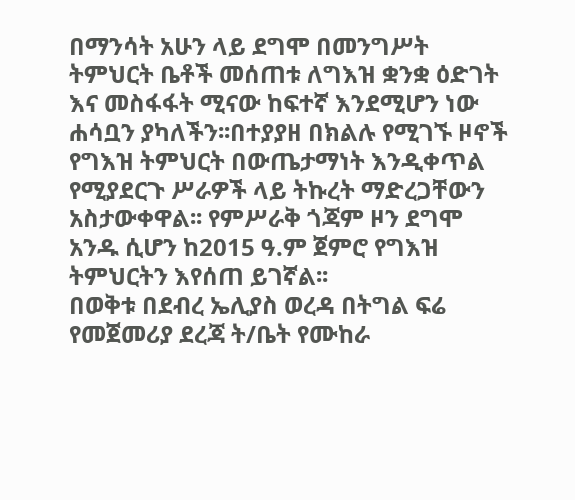በማንሳት አሁን ላይ ደግሞ በመንግሥት ትምህርት ቤቶች መሰጠቱ ለግእዝ ቋንቋ ዕድገት እና መስፋፋት ሚናው ከፍተኛ እንደሚሆን ነው ሐሳቧን ያካለችን፡፡በተያያዘ በክልሉ የሚገኙ ዞኖች የግእዝ ትምህርት በውጤታማነት እንዲቀጥል የሚያደርጉ ሥራዎች ላይ ትኩረት ማድረጋቸውን አስታውቀዋል፡፡ የምሥራቅ ጎጃም ዞን ደግሞ አንዱ ሲሆን ከ2015 ዓ.ም ጀምሮ የግእዝ ትምህርትን እየሰጠ ይገኛል፡፡
በወቅቱ በደብረ ኤሊያስ ወረዳ በትግል ፍሬ የመጀመሪያ ደረጃ ት/ቤት የሙከራ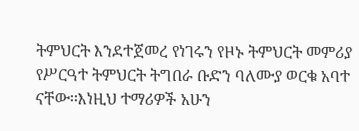ትምህርት እንደተጀመረ የነገሩን የዞኑ ትምህርት መምሪያ የሥርዓተ ትምህርት ትግበራ ቡድን ባለሙያ ወርቁ አባተ ናቸው፡፡እነዚህ ተማሪዎች አሁን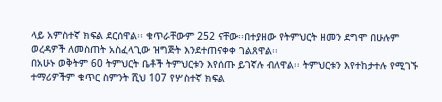ላይ አምስተኛ ክፍል ደርሰዋል፡፡ ቁጥራቸውም 252 ናቸው፡፡በተያዘው የትምህርት ዘመን ደግሞ በሁሉም ወረዳዎች ለመስጠት አስፈላጊው ዝግጅት እንደተጠናቀቀ ገልጸዋል፡፡
በአሁኑ ወቅትም 60 ትምህርት ቤቶች ትምህርቱን እየሰጡ ይገኛሉ ብለዋል፡፡ ትምህርቱን እየተከታተሉ የሚገኙ ተማሪዎችም ቁጥር ስምንት ሺህ 107 የሦስተኛ ክፍል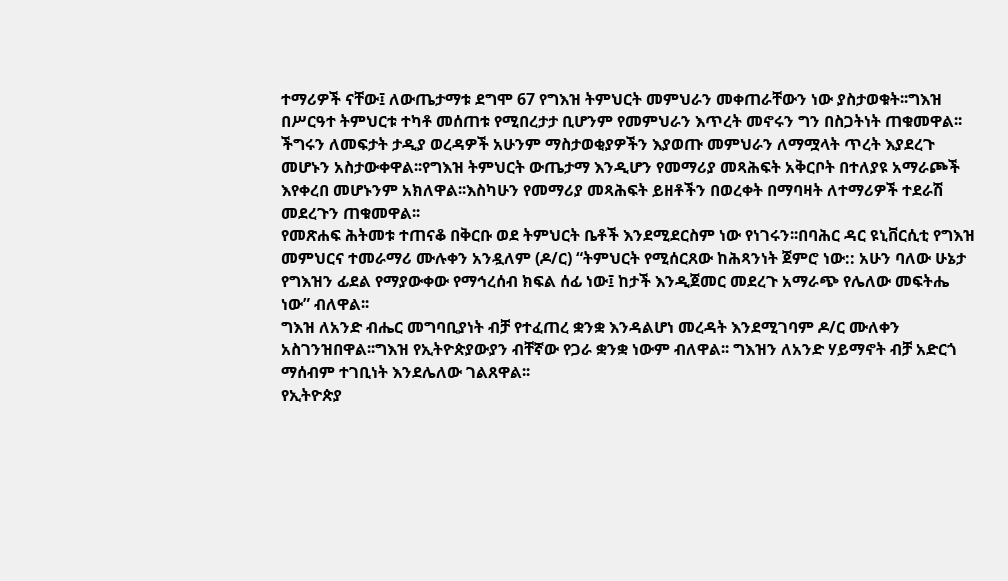ተማሪዎች ናቸው፤ ለውጤታማቱ ደግሞ 67 የግእዝ ትምህርት መምህራን መቀጠራቸውን ነው ያስታወቁት፡፡ግእዝ በሥርዓተ ትምህርቱ ተካቶ መሰጠቱ የሚበረታታ ቢሆንም የመምህራን እጥረት መኖሩን ግን በስጋትነት ጠቁመዋል፡፡
ችግሩን ለመፍታት ታዲያ ወረዳዎች አሁንም ማስታወቂያዎችን እያወጡ መምህራን ለማሟላት ጥረት እያደረጉ መሆኑን አስታውቀዋል፡፡የግእዝ ትምህርት ውጤታማ እንዲሆን የመማሪያ መጻሕፍት አቅርቦት በተለያዩ አማራጮች እየቀረበ መሆኑንም አክለዋል፡፡እስካሁን የመማሪያ መጻሕፍት ይዘቶችን በወረቀት በማባዛት ለተማሪዎች ተደራሽ መደረጉን ጠቁመዋል፡፡
የመጽሐፍ ሕትመቱ ተጠናቆ በቅርቡ ወደ ትምህርት ቤቶች እንደሚደርስም ነው የነገሩን፡፡በባሕር ዳር ዩኒቨርሲቲ የግእዝ መምህርና ተመራማሪ ሙሉቀን አንዷለም (ዶ/ር) “ትምህርት የሚሰርጸው ከሕጻንነት ጀምሮ ነው:: አሁን ባለው ሁኔታ የግእዝን ፊደል የማያውቀው የማኅረሰብ ክፍል ሰፊ ነው፤ ከታች እንዲጀመር መደረጉ አማራጭ የሌለው መፍትሔ ነው” ብለዋል፡፡
ግእዝ ለአንድ ብሔር መግባቢያነት ብቻ የተፈጠረ ቋንቋ እንዳልሆነ መረዳት እንደሚገባም ዶ/ር ሙለቀን አስገንዝበዋል፡፡ግእዝ የኢትዮጵያውያን ብቸኛው የጋራ ቋንቋ ነውም ብለዋል፡፡ ግእዝን ለአንድ ሃይማኖት ብቻ አድርጎ ማሰብም ተገቢነት እንደሌለው ገልጸዋል፡፡
የኢትዮጵያ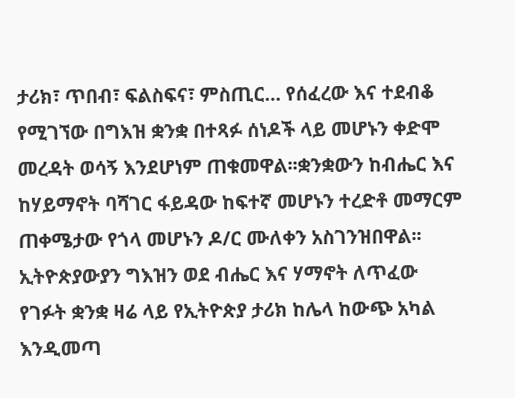ታሪክ፣ ጥበብ፣ ፍልስፍና፣ ምስጢር… የሰፈረው እና ተደብቆ የሚገኘው በግእዝ ቋንቋ በተጻፉ ሰነዶች ላይ መሆኑን ቀድሞ መረዳት ወሳኝ እንደሆነም ጠቁመዋል፡፡ቋንቋውን ከብሔር እና ከሃይማኖት ባሻገር ፋይዳው ከፍተኛ መሆኑን ተረድቶ መማርም ጠቀሜታው የጎላ መሆኑን ዶ/ር ሙለቀን አስገንዝበዋል፡፡ኢትዮጵያውያን ግእዝን ወደ ብሔር እና ሃማኖት ለጥፈው የገፉት ቋንቋ ዛሬ ላይ የኢትዮጵያ ታሪክ ከሌላ ከውጭ አካል እንዲመጣ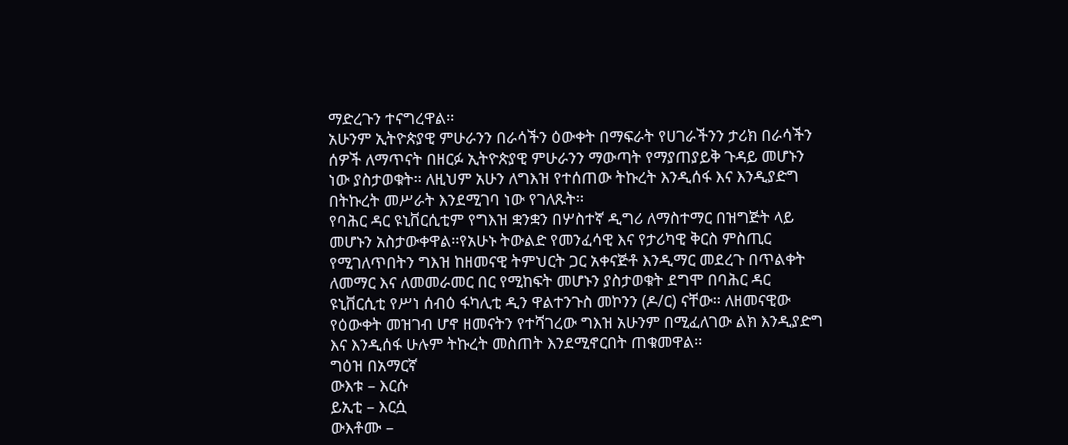ማድረጉን ተናግረዋል፡፡
አሁንም ኢትዮጵያዊ ምሁራንን በራሳችን ዕውቀት በማፍራት የሀገራችንን ታሪክ በራሳችን ሰዎች ለማጥናት በዘርፉ ኢትዮጵያዊ ምሁራንን ማውጣት የማያጠያይቅ ጉዳይ መሆኑን ነው ያስታወቁት፡፡ ለዚህም አሁን ለግእዝ የተሰጠው ትኩረት እንዲሰፋ እና እንዲያድግ በትኩረት መሥራት እንደሚገባ ነው የገለጹት፡፡
የባሕር ዳር ዩኒቨርሲቲም የግእዝ ቋንቋን በሦስተኛ ዲግሪ ለማስተማር በዝግጅት ላይ መሆኑን አስታውቀዋል፡፡የአሁኑ ትውልድ የመንፈሳዊ እና የታሪካዊ ቅርስ ምስጢር የሚገለጥበትን ግእዝ ከዘመናዊ ትምህርት ጋር አቀናጅቶ እንዲማር መደረጉ በጥልቀት ለመማር እና ለመመራመር በር የሚከፍት መሆኑን ያስታወቁት ደግሞ በባሕር ዳር ዩኒቨርሲቲ የሥነ ሰብዕ ፋካሊቲ ዲን ዋልተንጉስ መኮንን (ዶ/ር) ናቸው፡፡ ለዘመናዊው የዕውቀት መዝገብ ሆኖ ዘመናትን የተሻገረው ግእዝ አሁንም በሚፈለገው ልክ እንዲያድግ እና እንዲሰፋ ሁሉም ትኩረት መስጠት እንደሚኖርበት ጠቁመዋል፡፡
ግዕዝ በአማርኛ
ውእቱ – እርሱ
ይኢቲ – እርሷ
ውእቶሙ –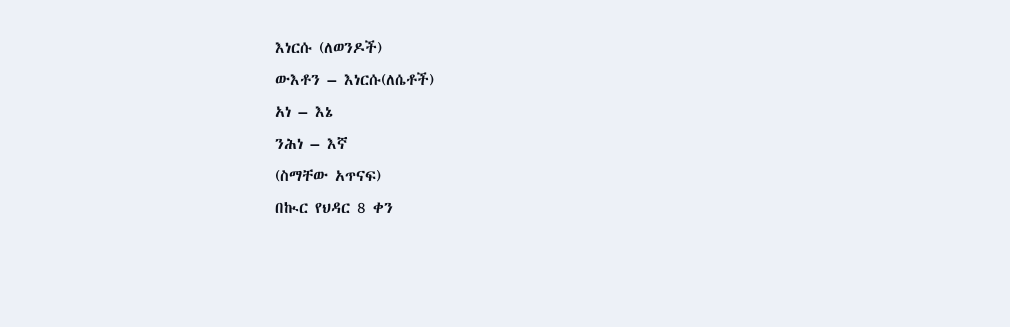እነርሱ (ለወንዶች)
ውእቶን – እነርሱ(ለሴቶች)
አነ – እኔ
ንሕነ – እኛ
(ስማቸው አጥናፍ)
በኲር የህዳር 8 ቀን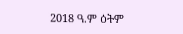2018 ዓ.ም ዕትም